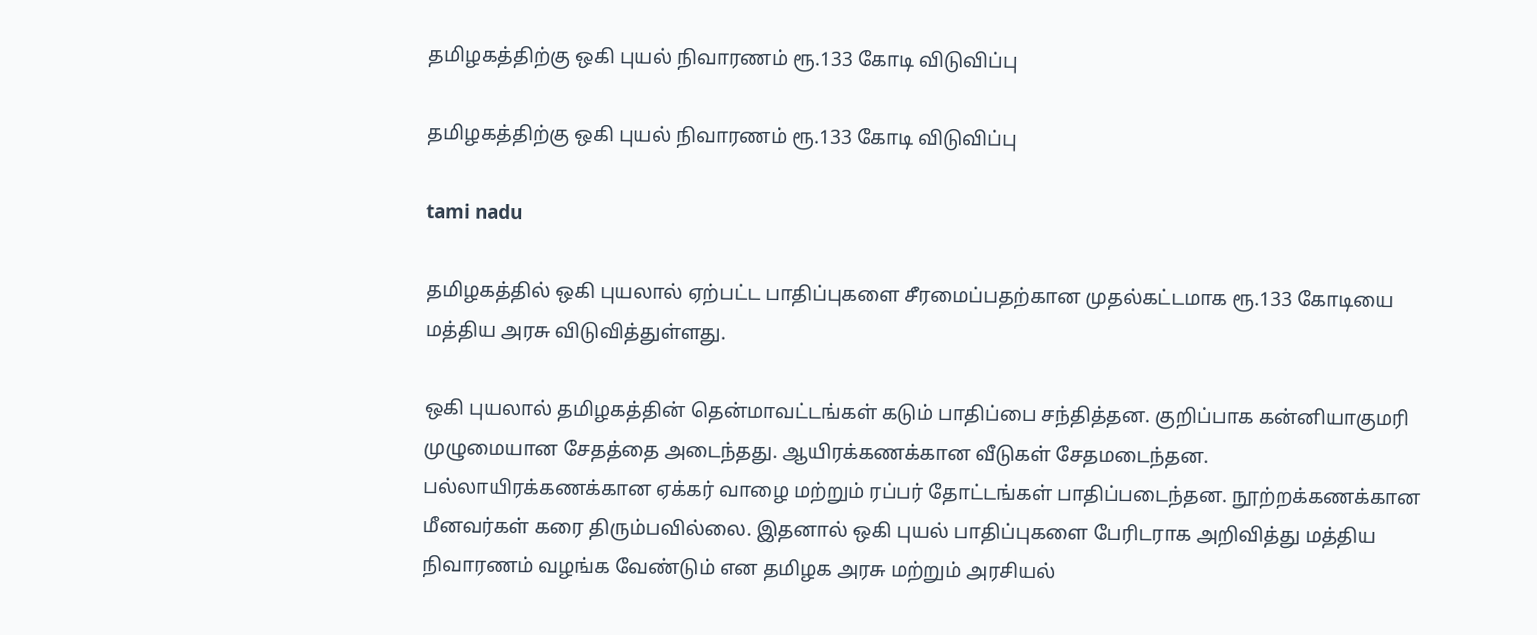தமிழகத்திற்கு ஒகி புயல் நிவாரணம் ரூ.133 கோடி விடுவிப்பு

தமிழகத்திற்கு ஒகி புயல் நிவாரணம் ரூ.133 கோடி விடுவிப்பு

tami nadu

தமிழகத்தில் ஒகி புயலால் ஏற்பட்ட பாதிப்புகளை சீரமைப்பதற்கான முதல்கட்டமாக ரூ.133 கோடியை மத்திய அரசு விடுவித்துள்ளது.

ஒகி புயலால் தமிழகத்தின் தென்மாவட்டங்கள் கடும் பாதிப்பை சந்தித்தன. குறிப்பாக கன்னியாகுமரி முழுமையான சேதத்தை அடைந்தது. ஆயிரக்கணக்கான வீடுகள் சேதமடைந்தன. பல்லாயிரக்கணக்கான ஏக்கர் வாழை மற்றும் ரப்பர் தோட்டங்கள் பாதிப்படைந்தன. நூற்றக்கணக்கான மீனவர்கள் கரை திரும்பவில்லை. இதனால் ஒகி புயல் பாதிப்புகளை பேரிடராக அறிவித்து மத்திய நிவாரணம் வழங்க வேண்டும் என தமிழக அரசு மற்றும் அரசியல்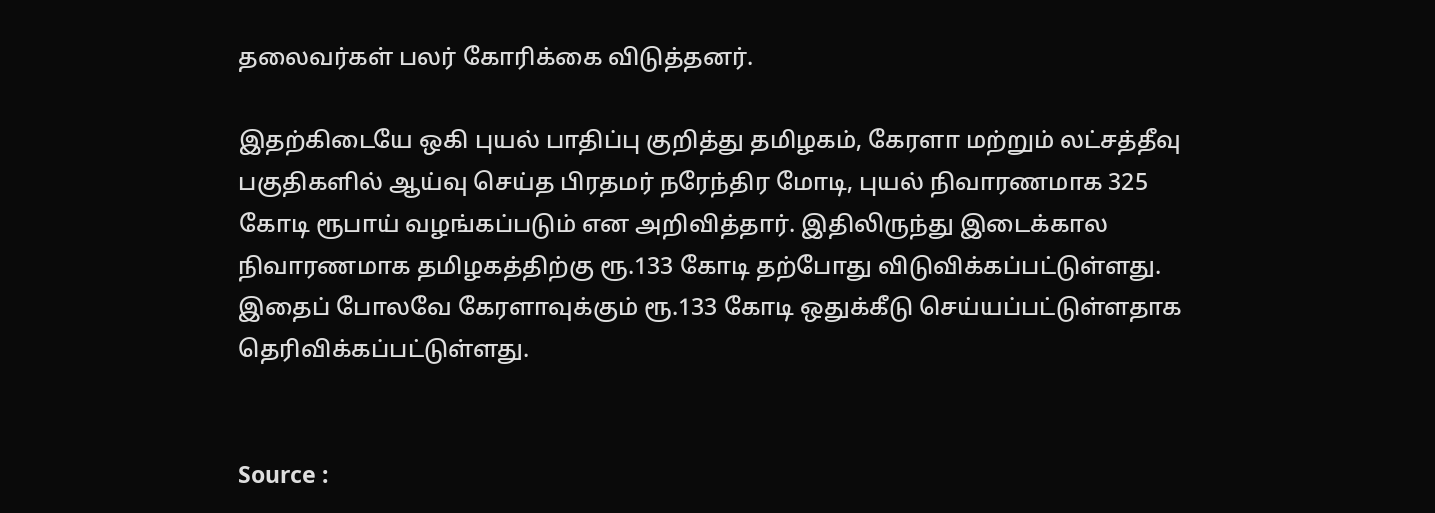தலைவர்கள் பலர் கோரிக்கை விடுத்தனர்.

இதற்கிடையே ஒகி புயல் பாதிப்பு குறித்து தமிழகம், கேரளா மற்றும் லட்சத்தீவு பகுதிகளில் ஆய்வு செய்த பிரதமர் நரேந்திர மோடி, புயல் நிவாரணமாக 325 கோடி ரூபாய் வழங்கப்படும் என அறிவித்தார். இதிலிருந்து இடைக்கால நிவாரணமாக தமிழகத்திற்கு ரூ.133 கோடி தற்போது விடுவிக்கப்பட்டுள்ளது. இதைப் போலவே கேரளாவுக்கும் ரூ.133 கோடி ஒதுக்கீடு செய்யப்பட்டுள்ளதாக தெரிவிக்கப்பட்டுள்ளது.


Source :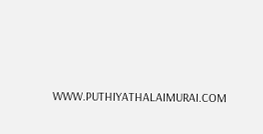WWW.PUTHIYATHALAIMURAI.COM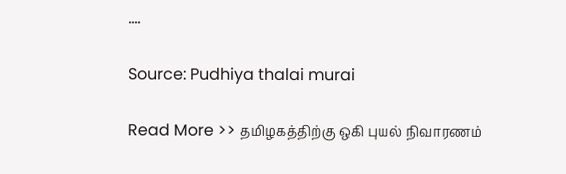….

Source: Pudhiya thalai murai

Read More >> தமிழகத்திற்கு ஒகி புயல் நிவாரணம்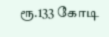ரூ.133 கோடி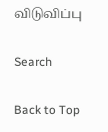விடுவிப்பு

Search

Back to Top